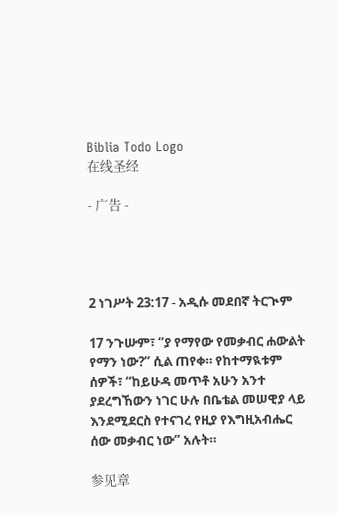Biblia Todo Logo
在线圣经

- 广告 -




2 ነገሥት 23:17 - አዲሱ መደበኛ ትርጒም

17 ንጉሡም፣ “ያ የማየው የመቃብር ሐውልት የማን ነው?” ሲል ጠየቀ። የከተማዪቱም ሰዎች፣ “ከይሁዳ መጥቶ አሁን አንተ ያደረግኸውን ነገር ሁሉ በቤቴል መሠዊያ ላይ እንደሚደርስ የተናገረ የዚያ የእግዚአብሔር ሰው መቃብር ነው” አሉት።

参见章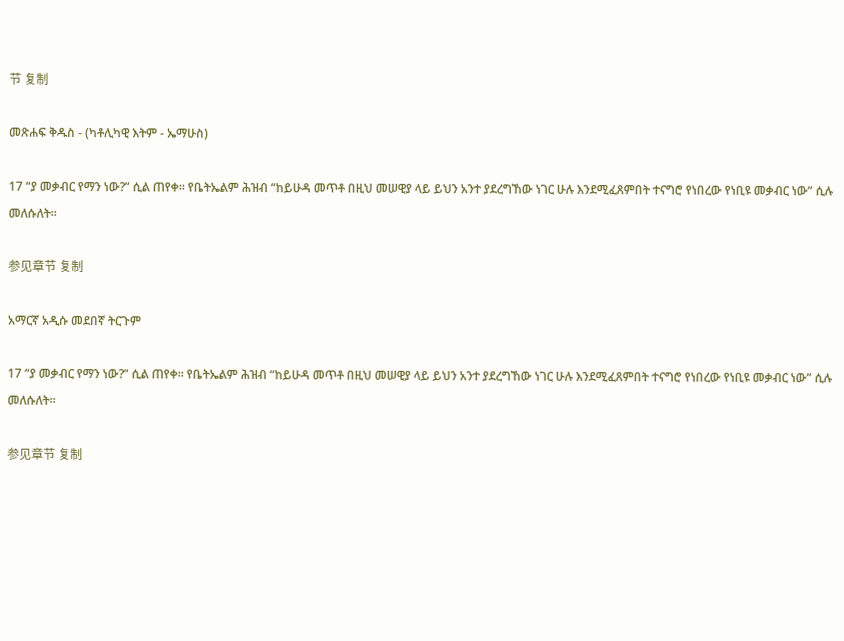节 复制

መጽሐፍ ቅዱስ - (ካቶሊካዊ እትም - ኤማሁስ)

17 “ያ መቃብር የማን ነው?” ሲል ጠየቀ። የቤትኤልም ሕዝብ “ከይሁዳ መጥቶ በዚህ መሠዊያ ላይ ይህን አንተ ያደረግኸው ነገር ሁሉ እንደሚፈጸምበት ተናግሮ የነበረው የነቢዩ መቃብር ነው” ሲሉ መለሱለት።

参见章节 复制

አማርኛ አዲሱ መደበኛ ትርጉም

17 “ያ መቃብር የማን ነው?” ሲል ጠየቀ። የቤትኤልም ሕዝብ “ከይሁዳ መጥቶ በዚህ መሠዊያ ላይ ይህን አንተ ያደረግኸው ነገር ሁሉ እንደሚፈጸምበት ተናግሮ የነበረው የነቢዩ መቃብር ነው” ሲሉ መለሱለት።

参见章节 复制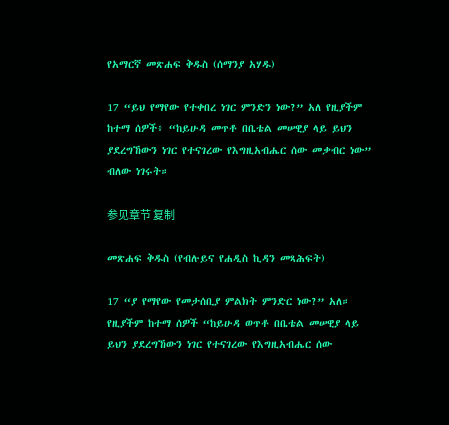የአማርኛ መጽሐፍ ቅዱስ (ሰማንያ አሃዱ)

17 “ይህ የማየው የተቀበረ ነገር ምንድን ነው?” አለ የዚያችም ከተማ ሰዎች፥ “ከይሁዳ መጥቶ በቤቴል መሠዊያ ላይ ይህን ያደረግኸውን ነገር የተናገረው የእግዚአብሔር ሰው መቃብር ነው” ብለው ነገሩት።

参见章节 复制

መጽሐፍ ቅዱስ (የብሉይና የሐዲስ ኪዳን መጻሕፍት)

17 “ያ የማየው የመታሰቢያ ምልክት ምንድር ነው?” አለ። የዚያችም ከተማ ሰዎች “ከይሁዳ ወጥቶ በቤቴል መሠዊያ ላይ ይህን ያደረግኸውን ነገር የተናገረው የእግዚአብሔር ሰው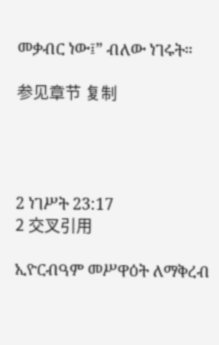መቃብር ነው፤” ብለው ነገሩት።

参见章节 复制




2 ነገሥት 23:17
2 交叉引用

ኢዮርብዓም መሥዋዕት ለማቅረብ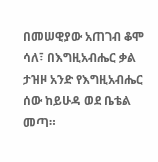በመሠዊያው አጠገብ ቆሞ ሳለ፣ በእግዚአብሔር ቃል ታዝዞ አንድ የእግዚአብሔር ሰው ከይሁዳ ወደ ቤቴል መጣ።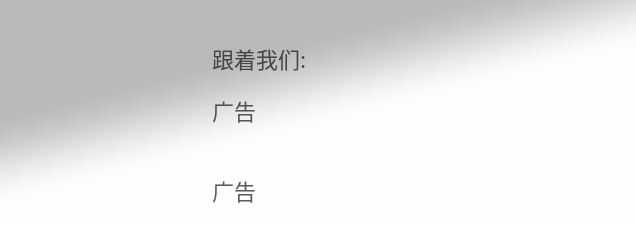跟着我们:

广告


广告